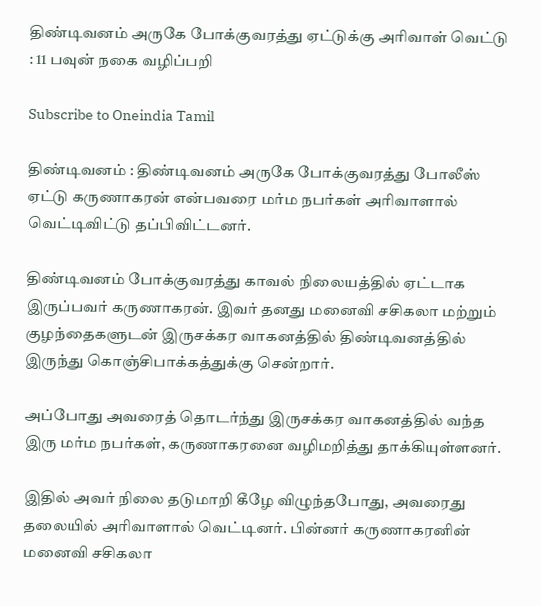திண்டிவனம் அருகே போக்குவரத்து ஏட்டுக்கு அரிவாள் வெட்டு : 11 பவுன் நகை வழிப்பறி

Subscribe to Oneindia Tamil

திண்டிவனம் : திண்டிவனம் அருகே போக்குவரத்து போலீஸ் ஏட்டு கருணாகரன் என்பவரை மர்ம நபர்கள் அரிவாளால் வெட்டிவிட்டு தப்பிவிட்டனர்.

திண்டிவனம் போக்குவரத்து காவல் நிலையத்தில் ஏட்டாக இருப்பவர் கருணாகரன். இவர் தனது மனைவி சசிகலா மற்றும் குழந்தைகளுடன் இருசக்கர வாகனத்தில் திண்டிவனத்தில் இருந்து கொஞ்சிபாக்கத்துக்கு சென்றார்.

அப்போது அவரைத் தொடர்ந்து இருசக்கர வாகனத்தில் வந்த இரு மர்ம நபர்கள், கருணாகரனை வழிமறித்து தாக்கியுள்ளனர்.

இதில் அவர் நிலை தடுமாறி கீழே விழுந்தபோது, அவரைது தலையில் அரிவாளால் வெட்டினர். பின்னர் கருணாகரனின் மனைவி சசிகலா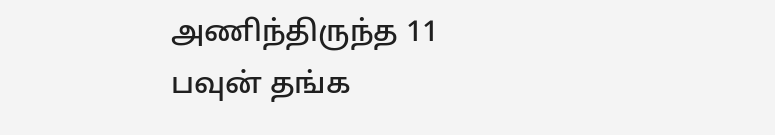அணிந்திருந்த 11 பவுன் தங்க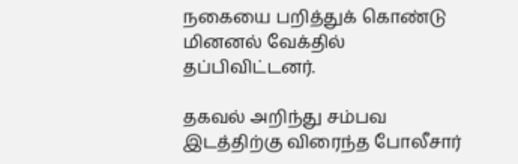நகையை பறித்துக் கொண்டு மினனல் வேக்தில் தப்பிவிட்டனர்.

தகவல் அறிந்து சம்பவ இடத்திற்கு விரைந்த போலீசார்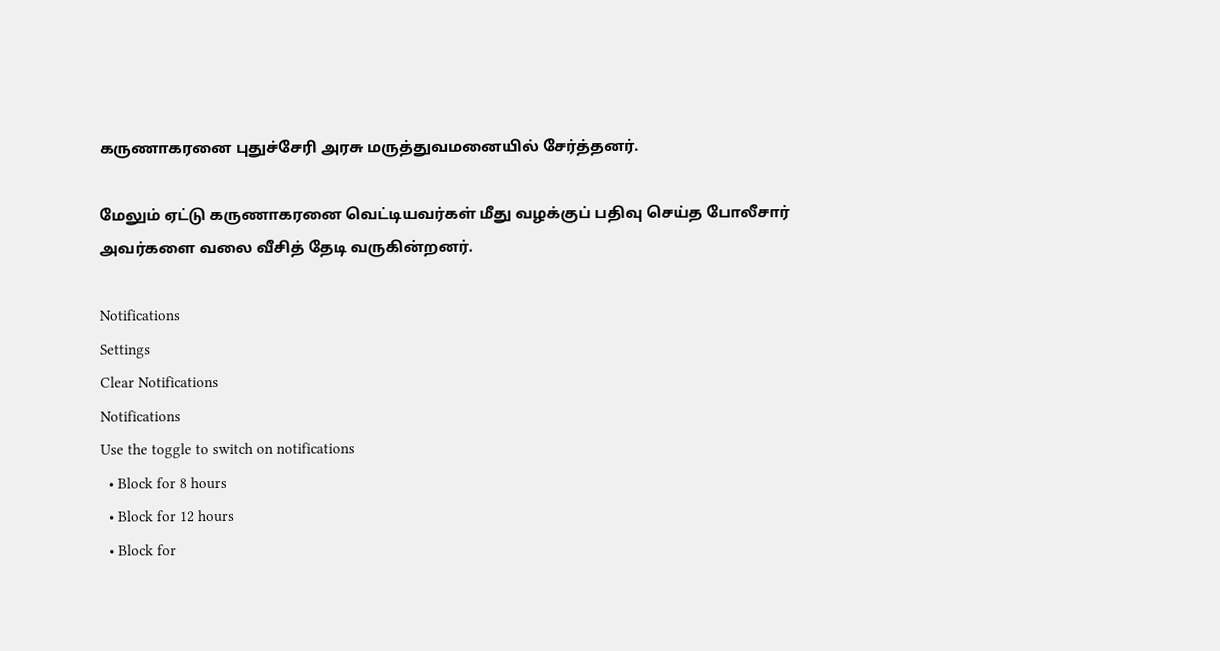கருணாகரனை புதுச்சேரி அரசு மருத்துவமனையில் சேர்த்தனர்.

மேலும் ஏட்டு கருணாகரனை வெட்டியவர்கள் மீது வழக்குப் பதிவு செய்த போலீசார் அவர்களை வலை வீசித் தேடி வருகின்றனர்.

Notifications
Settings
Clear Notifications
Notifications
Use the toggle to switch on notifications
  • Block for 8 hours
  • Block for 12 hours
  • Block for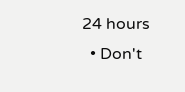24 hours
  • Don't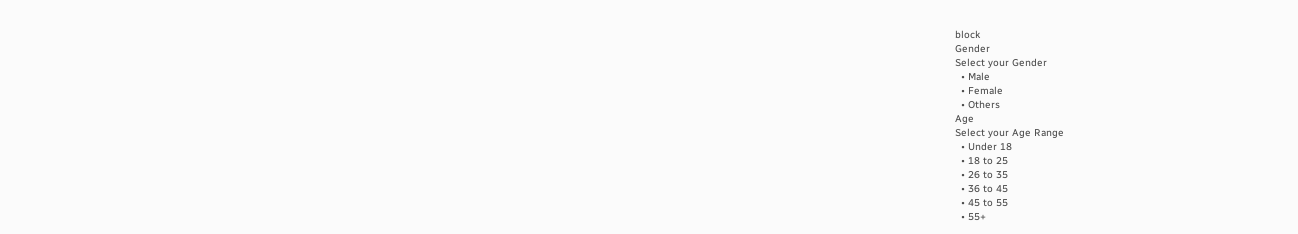block
Gender
Select your Gender
  • Male
  • Female
  • Others
Age
Select your Age Range
  • Under 18
  • 18 to 25
  • 26 to 35
  • 36 to 45
  • 45 to 55
  • 55+